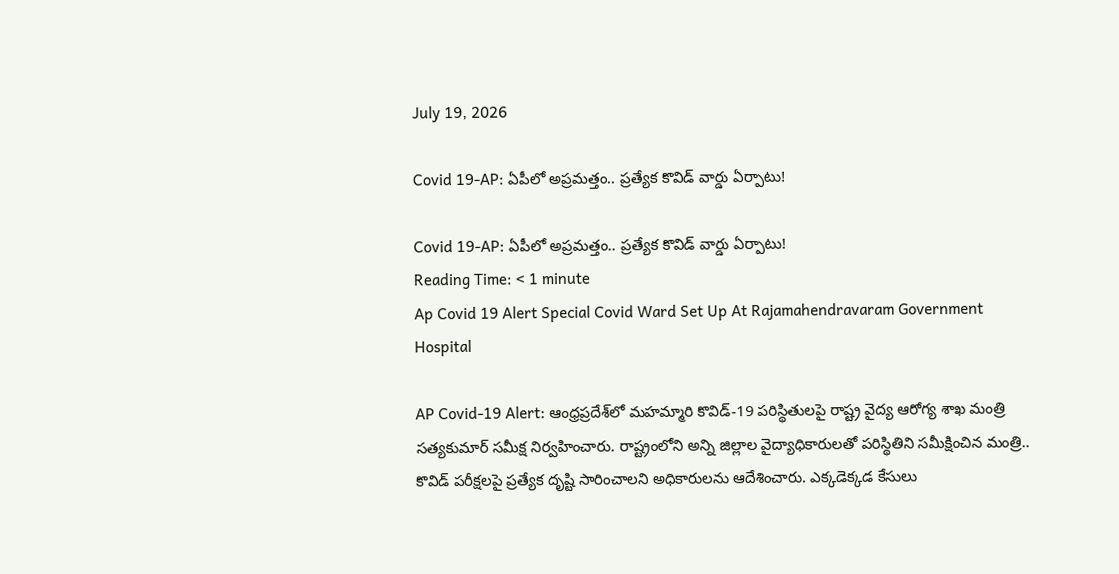July 19, 2026

Covid 19-AP: ఏపీలో అప్రమత్తం.. ప్రత్యేక కొవిడ్‌ వార్డు ఏర్పాటు!

Covid 19-AP: ఏపీలో అప్రమత్తం.. ప్రత్యేక కొవిడ్‌ వార్డు ఏర్పాటు!
Reading Time: < 1 minute
Ap Covid 19 Alert Special Covid Ward Set Up At Rajamahendravaram Government Hospital

AP Covid-19 Alert: ఆంధ్రప్రదేశ్‌లో మహమ్మారి కొవిడ్‌-19 పరిస్థితులపై రాష్ట్ర వైద్య ఆరోగ్య శాఖ మంత్రి సత్యకుమార్ సమీక్ష నిర్వహించారు. రాష్ట్రంలోని అన్ని జిల్లాల వైద్యాధికారులతో పరిస్థితిని సమీక్షించిన మంత్రి.. కొవిడ్‌ పరీక్షలపై ప్రత్యేక దృష్టి సారించాలని అధికారులను ఆదేశించారు. ఎక్కడెక్కడ కేసులు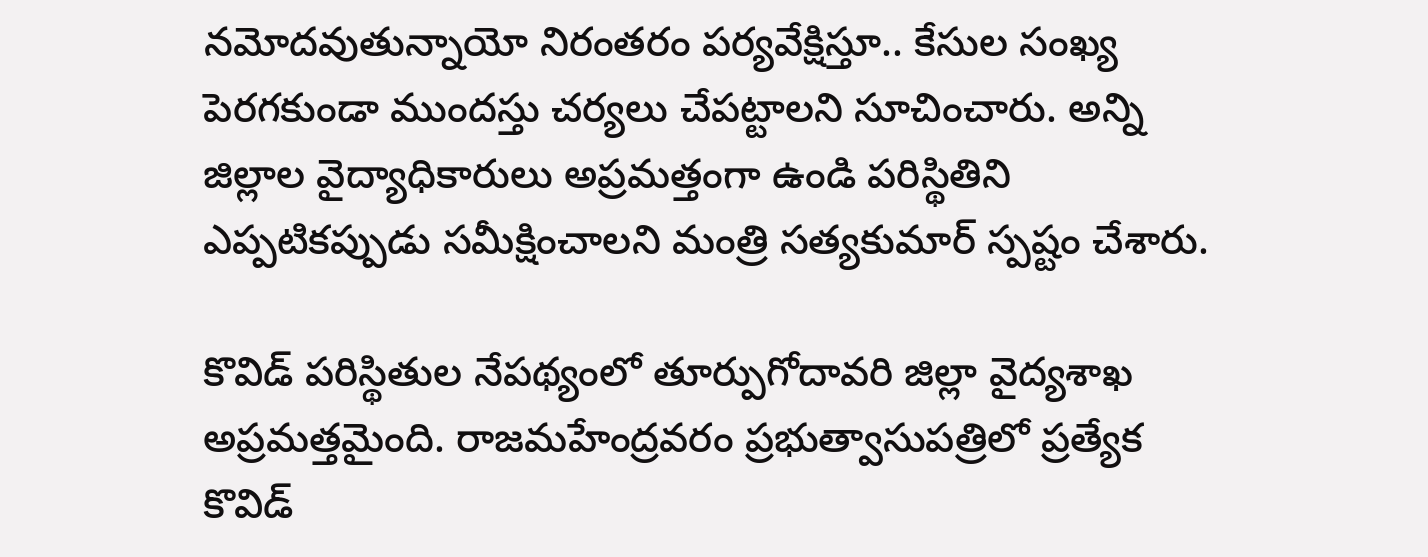నమోదవుతున్నాయో నిరంతరం పర్యవేక్షిస్తూ.. కేసుల సంఖ్య పెరగకుండా ముందస్తు చర్యలు చేపట్టాలని సూచించారు. అన్ని జిల్లాల వైద్యాధికారులు అప్రమత్తంగా ఉండి పరిస్థితిని ఎప్పటికప్పుడు సమీక్షించాలని మంత్రి సత్యకుమార్ స్పష్టం చేశారు.

కొవిడ్‌ పరిస్థితుల నేపథ్యంలో తూర్పుగోదావరి జిల్లా వైద్యశాఖ అప్రమత్తమైంది. రాజమహేంద్రవరం ప్రభుత్వాసుపత్రిలో ప్రత్యేక కొవిడ్‌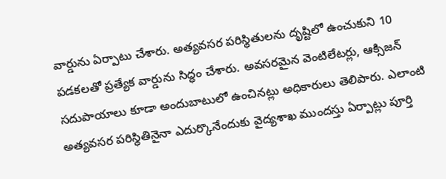వార్డును ఏర్పాటు చేశారు. అత్యవసర పరిస్థితులను దృష్టిలో ఉంచుకుని 10 పడకలతో ప్రత్యేక వార్డును సిద్ధం చేశారు. అవసరమైన వెంటిలేటర్లు, ఆక్సిజన్ సదుపాయాలు కూడా అందుబాటులో ఉంచినట్లు అధికారులు తెలిపారు. ఎలాంటి అత్యవసర పరిస్థితినైనా ఎదుర్కొనేందుకు వైద్యశాఖ ముందస్తు ఏర్పాట్లు పూర్తి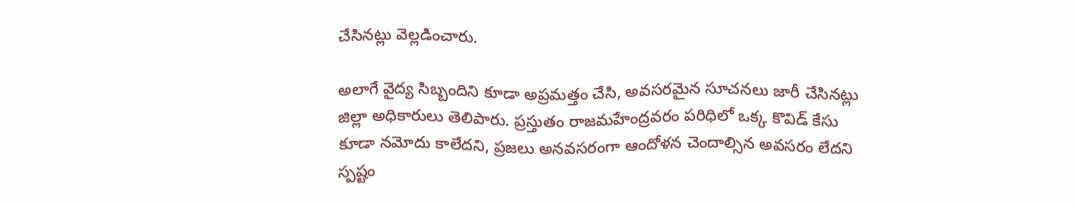చేసినట్లు వెల్లడించారు.

అలాగే వైద్య సిబ్బందిని కూడా అప్రమత్తం చేసి, అవసరమైన సూచనలు జారీ చేసినట్లు జిల్లా అధికారులు తెలిపారు. ప్రస్తుతం రాజమహేంద్రవరం పరిధిలో ఒక్క కొవిడ్‌ కేసు కూడా నమోదు కాలేదని, ప్రజలు అనవసరంగా ఆందోళన చెందాల్సిన అవసరం లేదని స్పష్టం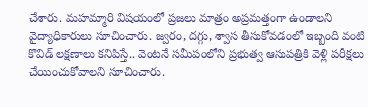చేశారు. మహమ్మారి విషయంలో ప్రజలు మాత్రం అప్రమత్తంగా ఉండాలని వైద్యాధికారులు సూచించారు. జ్వరం, దగ్గు, శ్వాస తీసుకోవడంలో ఇబ్బంది వంటి కొవిడ్‌ లక్షణాలు కనిపిస్తే.. వెంటనే సమీపంలోని ప్రభుత్వ ఆసుపత్రికి వెళ్లి పరీక్షలు చేయించుకోవాలని సూచించారు.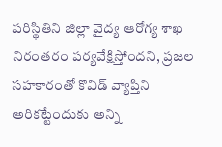పరిస్థితిని జిల్లా వైద్య ఆరోగ్య శాఖ నిరంతరం పర్యవేక్షిస్తోందని, ప్రజల సహకారంతో కొవిడ్‌ వ్యాప్తిని అరికట్టేందుకు అన్ని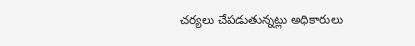చర్యలు చేపడుతున్నట్లు అధికారులు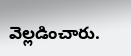వెల్లడించారు.